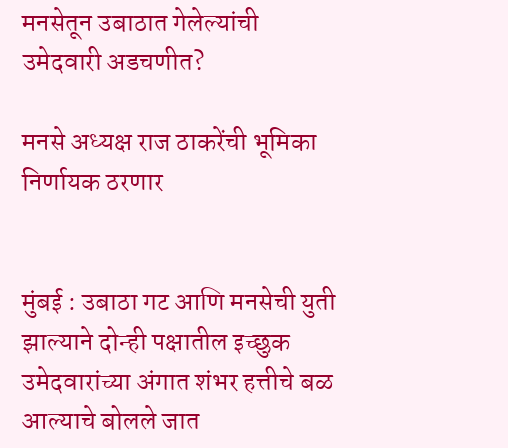मनसेतून उबाठात गेलेल्यांची उमेदवारी अडचणीत?

मनसे अध्यक्ष राज ठाकरेंची भूमिका निर्णायक ठरणार


मुंबई : उबाठा गट आणि मनसेची युती झाल्याने दोन्ही पक्षातील इच्छुक उमेदवारांच्या अंगात शंभर हत्तीचे बळ आल्याचे बोलले जात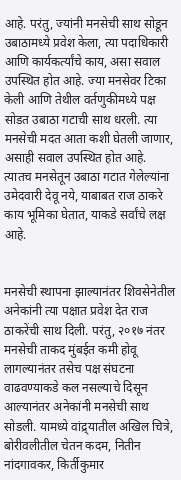आहे. परंतु, ज्यांनी मनसेची साथ सोडून उबाठामध्ये प्रवेश केला, त्या पदाधिकारी आणि कार्यकर्त्यांचे काय, असा सवाल उपस्थित होत आहे. ज्या मनसेवर टिका केली आणि तेथील वर्तणुकीमध्ये पक्ष सोडत उबाठा गटाची साथ धरली. त्या मनसेची मदत आता कशी घेतली जाणार, असाही सवाल उपस्थित होत आहे. त्यातच मनसेतून उबाठा गटात गेलेल्यांना उमेदवारी देवू नये, याबाबत राज ठाकरे काय भूमिका घेतात, याकडे सर्वांचे लक्ष आहे.


मनसेची स्थापना झाल्यानंतर शिवसेनेतील अनेकांनी त्या पक्षात प्रवेश देत राज ठाकरेंची साथ दिली. परंतु, २०१७ नंतर मनसेची ताकद मुंबईत कमी होवू लागल्यानंतर तसेच पक्ष संघटना वाढवण्याकडे कल नसल्याचे दिसून आल्यानंतर अनेकांनी मनसेची साथ सोडली. यामध्ये वांद्र्यातील अखिल चित्रे, बोरीवलीतील चेतन कदम, नितीन नांदगावकर, किर्तीकुमार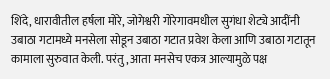शिंदे, धारावीतील हर्षला मोरे, जोगेश्वरी गोरेगावमधील सुगंधा शेट्ये आदींनी उबाठा गटामध्ये मनसेला सोडून उबाठा गटात प्रवेश केला आणि उबाठा गटातून कामाला सुरुवात केली. परंतु, आता मनसेच एकत्र आल्यामुळे पक्ष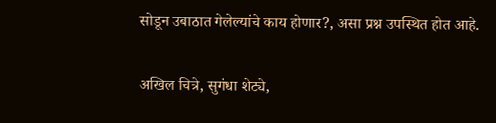सोडून उबाठात गेलेल्यांचे काय होणार?, असा प्रश्न उपस्थित होत आहे.


अखिल चित्रे, सुगंधा शेट्ये,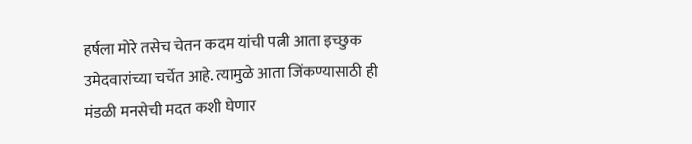हर्षला मोरे तसेच चेतन कदम यांची पत्नी आता इच्छुक उमेदवारांच्या चर्चेत आहे. त्यामुळे आता जिंकण्यासाठी ही मंडळी मनसेची मदत कशी घेणार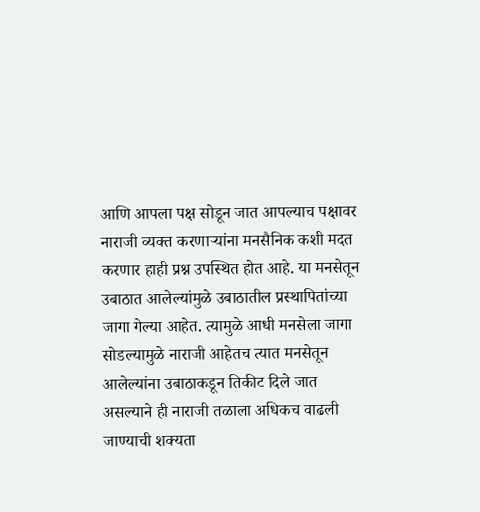आणि आपला पक्ष सोडून जात आपल्याच पक्षावर नाराजी व्यक्त करणाऱ्यांना मनसैनिक कशी मदत करणार हाही प्रश्न उपस्थित होत आहे. या मनसेतून उबाठात आलेल्यांमुळे उबाठातील प्रस्थापितांच्या जागा गेल्या आहेत. त्यामुळे आधी मनसेला जागा सोडल्यामुळे नाराजी आहेतच त्यात मनसेतून आलेल्यांना उबाठाकडून तिकीट दिले जात असल्याने ही नाराजी तळाला अधिकच वाढली जाण्याची शक्यता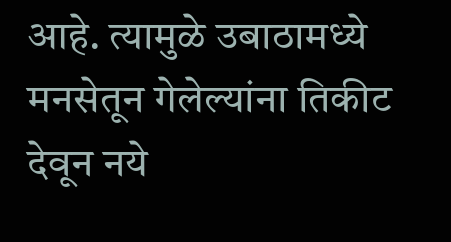आहे. त्यामुळे उबाठामध्ये मनसेतून गेलेल्यांना तिकीट देवून नये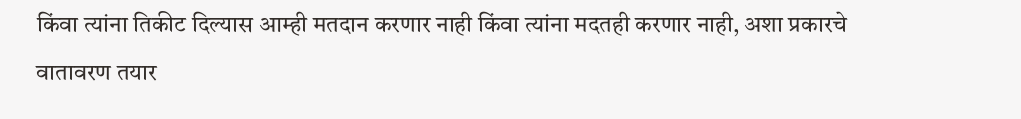किंवा त्यांना तिकीट दिल्यास आम्ही मतदान करणार नाही किंवा त्यांना मदतही करणार नाही, अशा प्रकारचे वातावरण तयार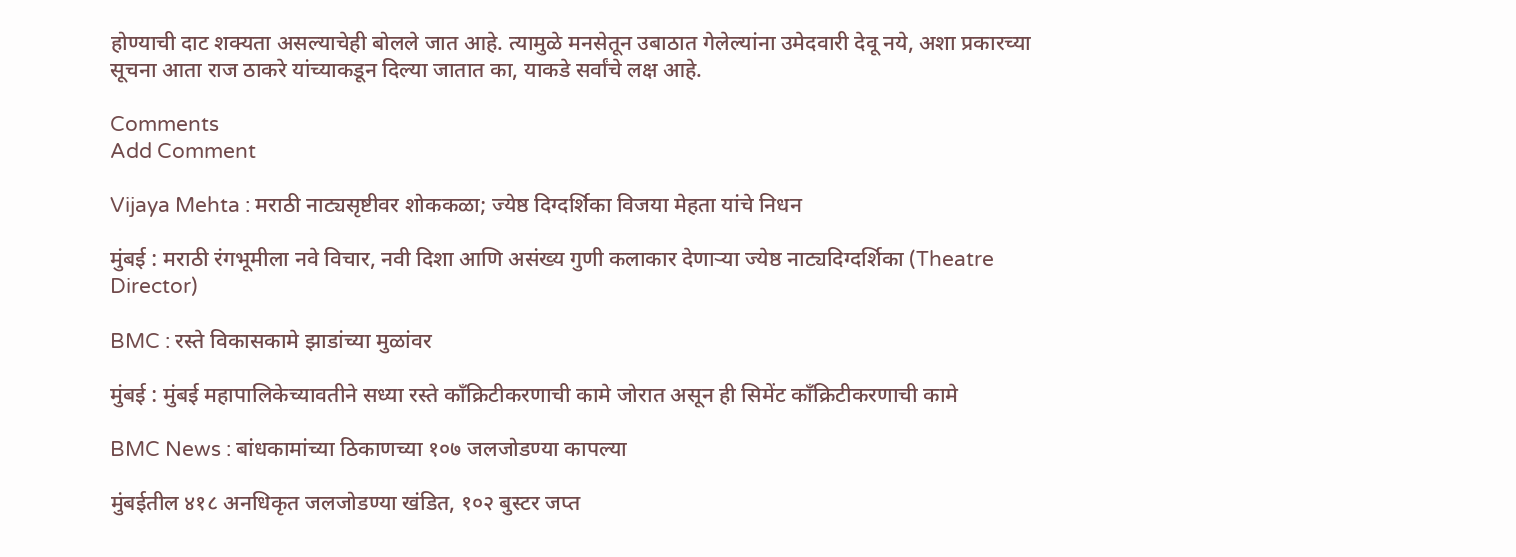होण्याची दाट शक्यता असल्याचेही बोलले जात आहे. त्यामुळे मनसेतून उबाठात गेलेल्यांना उमेदवारी देवू नये, अशा प्रकारच्या सूचना आता राज ठाकरे यांच्याकडून दिल्या जातात का, याकडे सर्वांचे लक्ष आहे.

Comments
Add Comment

Vijaya Mehta : मराठी नाट्यसृष्टीवर शोककळा; ज्येष्ठ दिग्दर्शिका विजया मेहता यांचे निधन

मुंबई : मराठी रंगभूमीला नवे विचार, नवी दिशा आणि असंख्य गुणी कलाकार देणाऱ्या ज्येष्ठ नाट्यदिग्दर्शिका (Theatre Director)

BMC : रस्ते विकासकामे झाडांच्या मुळांवर

मुंबई : मुंबई महापालिकेच्यावतीने सध्या रस्ते काँक्रिटीकरणाची कामे जोरात असून ही सिमेंट काँक्रिटीकरणाची कामे

BMC News : बांधकामांच्या ठिकाणच्या १०७ जलजोडण्या कापल्या

मुंबईतील ४१८ अनधिकृत जलजोडण्या खंडित, १०२ बुस्टर जप्त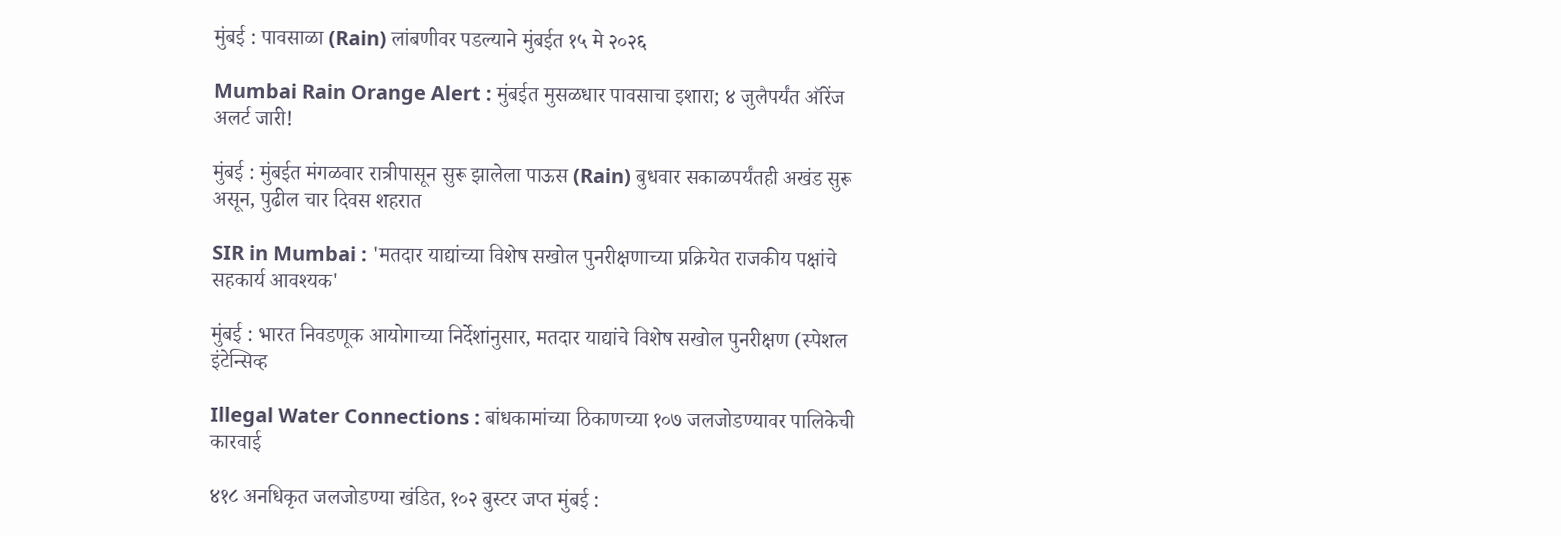मुंबई : पावसाळा (Rain) लांबणीवर पडल्याने मुंबईत १५ मे २०२६

Mumbai Rain Orange Alert : मुंबईत मुसळधार पावसाचा इशारा; ४ जुलैपर्यंत ऑरेंज अलर्ट जारी!

मुंबई : मुंबईत मंगळवार रात्रीपासून सुरू झालेला पाऊस (Rain) बुधवार सकाळपर्यंतही अखंड सुरू असून, पुढील चार दिवस शहरात

SIR in Mumbai : 'मतदार याद्यांच्या विशेष सखोल पुनरीक्षणाच्या प्रक्रियेत राजकीय पक्षांचे सहकार्य आवश्यक'

मुंबई : भारत निवडणूक आयोगाच्या निर्देशांनुसार, मतदार याद्यांचे विशेष सखोल पुनरीक्षण (स्पेशल इंटेन्सिव्ह

Illegal Water Connections : बांधकामांच्या ठिकाणच्या १०७ जलजोडण्यावर पालिकेची कारवाई

४१८ अनधिकृत जलजोडण्या खंडित, १०२ बुस्टर जप्त मुंबई :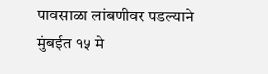पावसाळा लांबणीवर पडल्याने मुंबईत १५ मे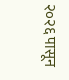२०२६ पासून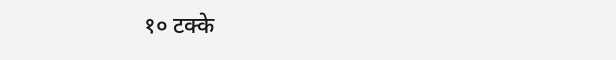१० टक्के